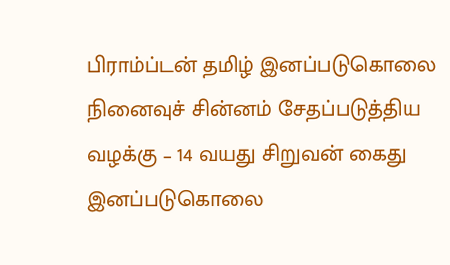பிராம்ப்டன் தமிழ் இனப்படுகொலை நினைவுச் சின்னம் சேதப்படுத்திய வழக்கு – 14 வயது சிறுவன் கைது
இனப்படுகொலை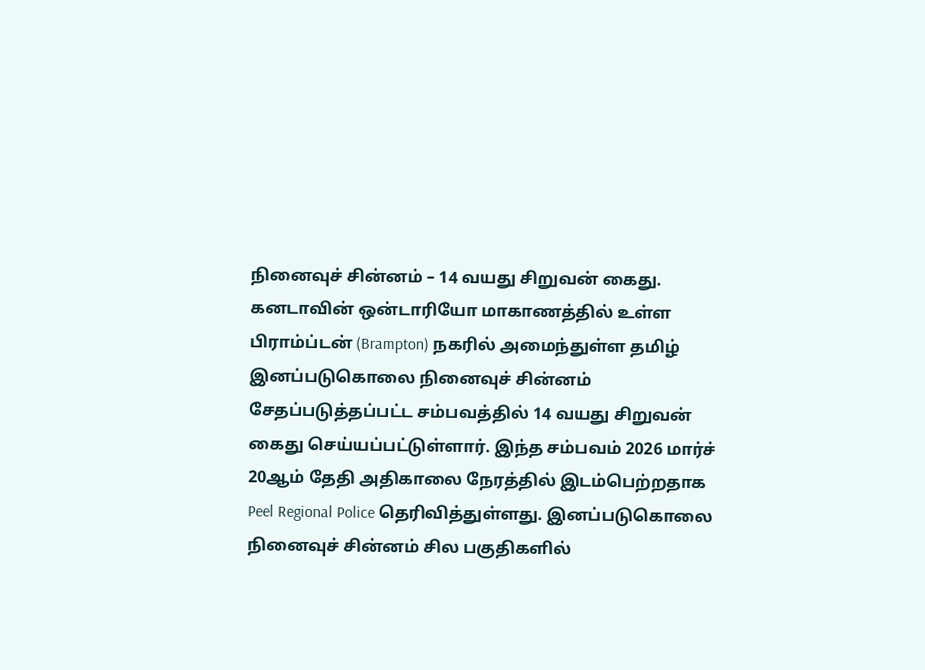நினைவுச் சின்னம் – 14 வயது சிறுவன் கைது. கனடாவின் ஒன்டாரியோ மாகாணத்தில் உள்ள பிராம்ப்டன் (Brampton) நகரில் அமைந்துள்ள தமிழ் இனப்படுகொலை நினைவுச் சின்னம் சேதப்படுத்தப்பட்ட சம்பவத்தில் 14 வயது சிறுவன் கைது செய்யப்பட்டுள்ளார். இந்த சம்பவம் 2026 மார்ச் 20ஆம் தேதி அதிகாலை நேரத்தில் இடம்பெற்றதாக Peel Regional Police தெரிவித்துள்ளது. இனப்படுகொலை நினைவுச் சின்னம் சில பகுதிகளில்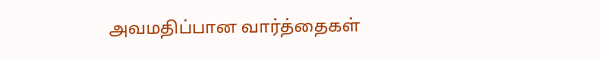அவமதிப்பான வார்த்தைகள்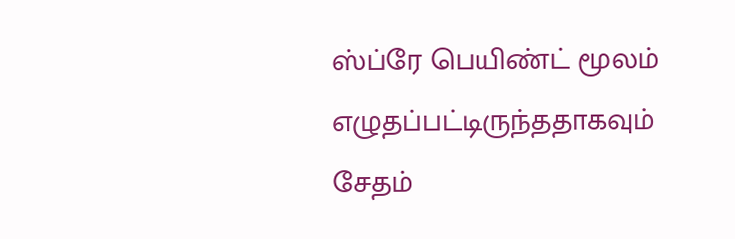ஸ்ப்ரே பெயிண்ட் மூலம் எழுதப்பட்டிருந்ததாகவும் சேதம்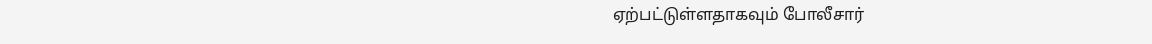ஏற்பட்டுள்ளதாகவும் போலீசார்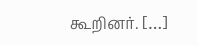கூறினர். […]